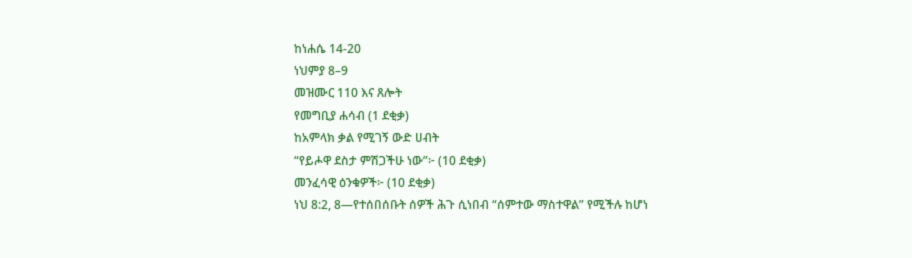ከነሐሴ 14-20
ነህምያ 8–9
መዝሙር 110 እና ጸሎት
የመግቢያ ሐሳብ (1 ደቂቃ)
ከአምላክ ቃል የሚገኝ ውድ ሀብት
“የይሖዋ ደስታ ምሽጋችሁ ነው”፦ (10 ደቂቃ)
መንፈሳዊ ዕንቁዎች፦ (10 ደቂቃ)
ነህ 8:2, 8—የተሰበሰቡት ሰዎች ሕጉ ሲነበብ “ሰምተው ማስተዋል” የሚችሉ ከሆነ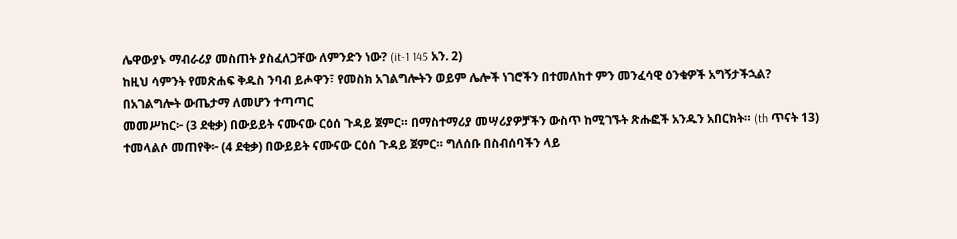ሌዋውያኑ ማብራሪያ መስጠት ያስፈለጋቸው ለምንድን ነው? (it-1 145 አን. 2)
ከዚህ ሳምንት የመጽሐፍ ቅዱስ ንባብ ይሖዋን፣ የመስክ አገልግሎትን ወይም ሌሎች ነገሮችን በተመለከተ ምን መንፈሳዊ ዕንቁዎች አግኝታችኋል?
በአገልግሎት ውጤታማ ለመሆን ተጣጣር
መመሥከር፦ (3 ደቂቃ) በውይይት ናሙናው ርዕሰ ጉዳይ ጀምር። በማስተማሪያ መሣሪያዎቻችን ውስጥ ከሚገኙት ጽሑፎች አንዱን አበርክት። (th ጥናት 13)
ተመላልሶ መጠየቅ፦ (4 ደቂቃ) በውይይት ናሙናው ርዕሰ ጉዳይ ጀምር። ግለሰቡ በስብሰባችን ላይ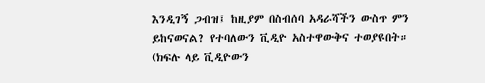እንዲገኝ ጋብዝ፤ ከዚያም በስብሰባ አዳራሻችን ውስጥ ምን ይከናወናል? የተባለውን ቪዲዮ አስተዋውቅና ተወያዩበት። (ክፍሉ ላይ ቪዲዮውን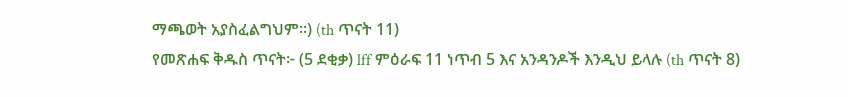ማጫወት አያስፈልግህም።) (th ጥናት 11)
የመጽሐፍ ቅዱስ ጥናት፦ (5 ደቂቃ) lff ምዕራፍ 11 ነጥብ 5 እና አንዳንዶች እንዲህ ይላሉ (th ጥናት 8)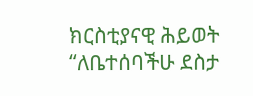ክርስቲያናዊ ሕይወት
“ለቤተሰባችሁ ደስታ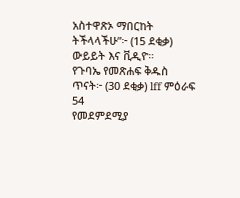አስተዋጽኦ ማበርከት ትችላላችሁ”፦ (15 ደቂቃ) ውይይት እና ቪዲዮ።
የጉባኤ የመጽሐፍ ቅዱስ ጥናት፦ (30 ደቂቃ) lff ምዕራፍ 54
የመደምደሚያ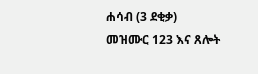ሐሳብ (3 ደቂቃ)
መዝሙር 123 እና ጸሎት